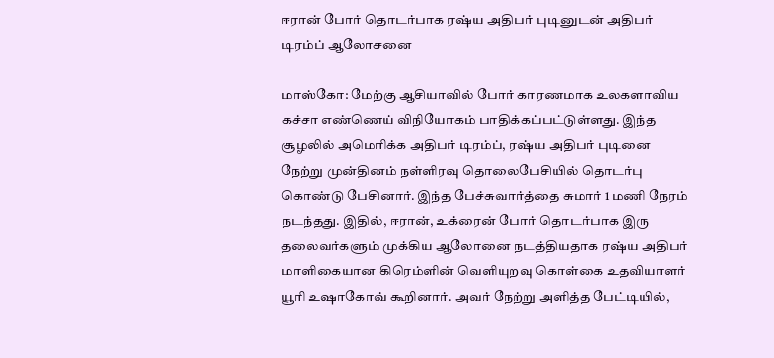ஈரான் போர் தொடர்பாக ரஷ்ய அதிபர் புடினுடன் அதிபர் டிரம்ப் ஆலோசனை

மாஸ்கோ: மேற்கு ஆசியாவில் போர் காரணமாக உலகளாவிய கச்சா எண்ணெய் விநியோகம் பாதிக்கப்பட்டுள்ளது. இந்த சூழலில் அமெரிக்க அதிபர் டிரம்ப், ரஷ்ய அதிபர் புடினை நேற்று முன்தினம் நள்ளிரவு தொலைபேசியில் தொடர்பு கொண்டு பேசினார். இந்த பேச்சுவார்த்தை சுமார் 1 மணி நேரம் நடந்தது. இதில், ஈரான், உக்ரைன் போர் தொடர்பாக இரு தலைவர்களும் முக்கிய ஆலோனை நடத்தியதாக ரஷ்ய அதிபர் மாளிகையான கிரெம்ளின் வெளியுறவு கொள்கை உதவியாளர் யூரி உஷாகோவ் கூறினார். அவர் நேற்று அளித்த பேட்டியில்,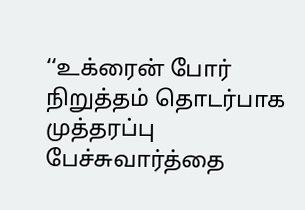‘‘உக்ரைன் போர் நிறுத்தம் தொடர்பாக முத்தரப்பு பேச்சுவார்த்தை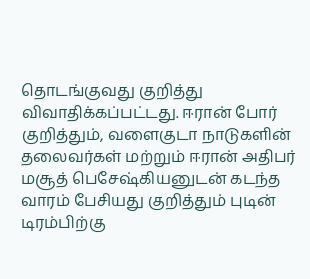தொடங்குவது குறித்து விவாதிக்கப்பட்டது. ஈரான் போர் குறித்தும், வளைகுடா நாடுகளின் தலைவர்கள் மற்றும் ஈரான் அதிபர் மசூத் பெசேஷ்கியனுடன் கடந்த வாரம் பேசியது குறித்தும் புடின் டிரம்பிற்கு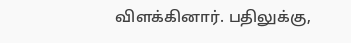விளக்கினார். பதிலுக்கு,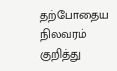தற்போதைய நிலவரம் குறித்து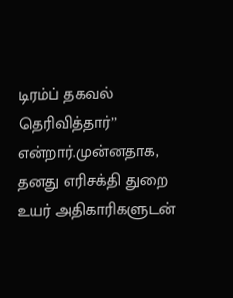டிரம்ப் தகவல் தெரிவித்தார்’’ என்றார்.முன்னதாக, தனது எரிசக்தி துறை உயர் அதிகாரிகளுடன்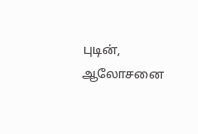புடின், ஆலோசனை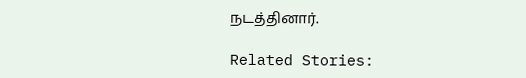நடத்தினார்.

Related Stories: